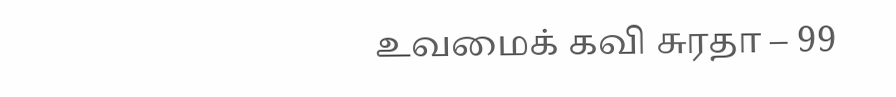உவமைக் கவி சுரதா – 99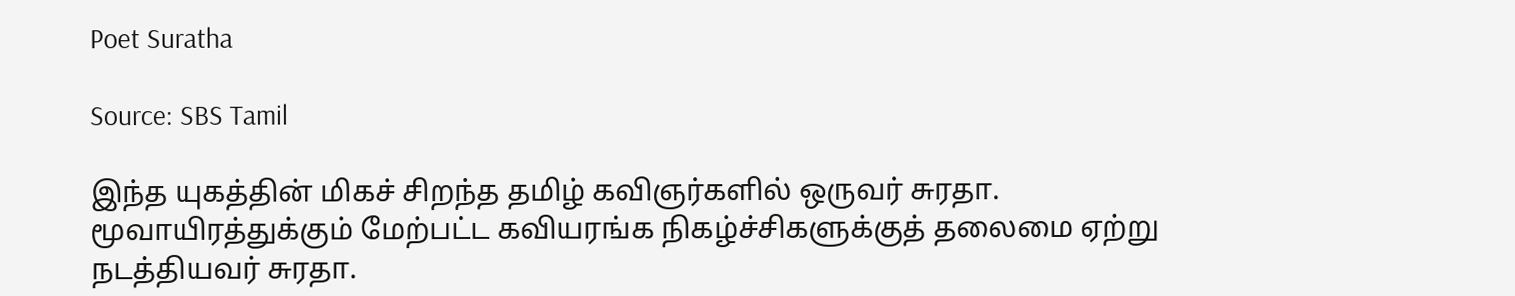Poet Suratha

Source: SBS Tamil

இந்த யுகத்தின் மிகச் சிறந்த தமிழ் கவிஞர்களில் ஒருவர் சுரதா. மூவாயிரத்துக்கும் மேற்பட்ட கவியரங்க நிகழ்ச்சிகளுக்குத் தலைமை ஏற்று நடத்தியவர் சுரதா.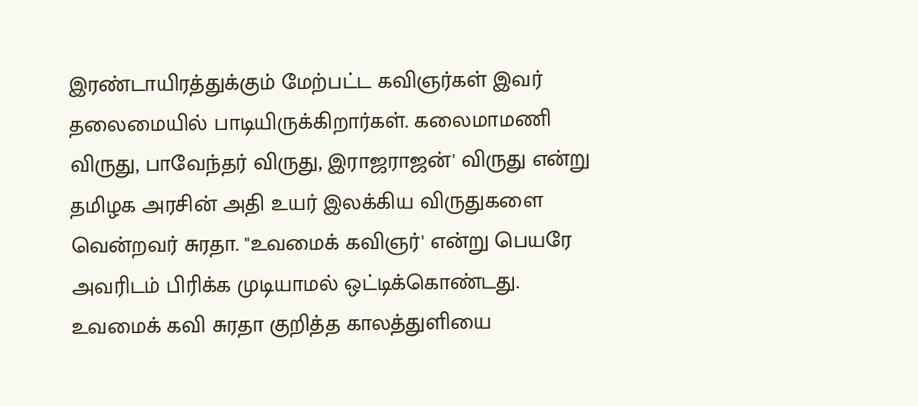இரண்டாயிரத்துக்கும் மேற்பட்ட கவிஞர்கள் இவர் தலைமையில் பாடியிருக்கிறார்கள். கலைமாமணி விருது, பாவேந்தர் விருது, இராஜராஜன்' விருது என்று தமிழக அரசின் அதி உயர் இலக்கிய விருதுகளை வென்றவர் சுரதா. "உவமைக் கவிஞர்' என்று பெயரே அவரிடம் பிரிக்க முடியாமல் ஒட்டிக்கொண்டது. உவமைக் கவி சுரதா குறித்த காலத்துளியை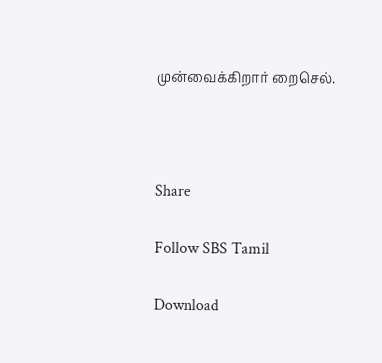முன்வைக்கிறார் றைசெல்.



Share

Follow SBS Tamil

Download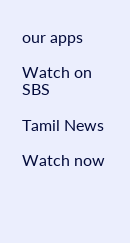our apps

Watch on SBS

Tamil News

Watch now